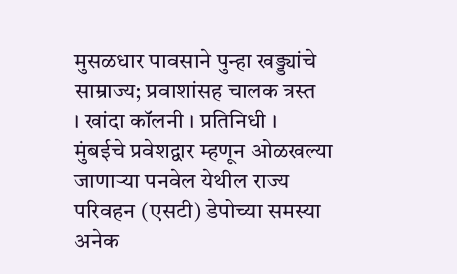मुसळधार पावसाने पुन्हा खड्ड्यांचे साम्राज्य; प्रवाशांसह चालक त्रस्त
। खांदा कॉलनी । प्रतिनिधी ।
मुंबईचे प्रवेशद्वार म्हणून ओळखल्या जाणाऱ्या पनवेल येथील राज्य परिवहन (एसटी) डेपोच्या समस्या अनेक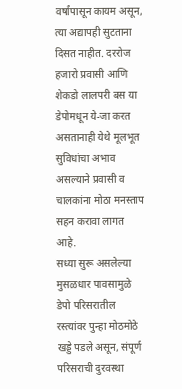वर्षांपासून कायम असून, त्या अद्यापही सुटताना दिसत नाहीत. दररोज हजारो प्रवासी आणि शेकडो लालपरी बस या डेपोमधून ये-जा करत असतानाही येथे मूलभूत सुविधांचा अभाव असल्याने प्रवासी व चालकांना मोठा मनस्ताप सहन करावा लागत आहे.
सध्या सुरू असलेल्या मुसळधार पावसामुळे डेपो परिसरातील रस्त्यांवर पुन्हा मोठमोठे खड्डे पडले असून, संपूर्ण परिसराची दुरवस्था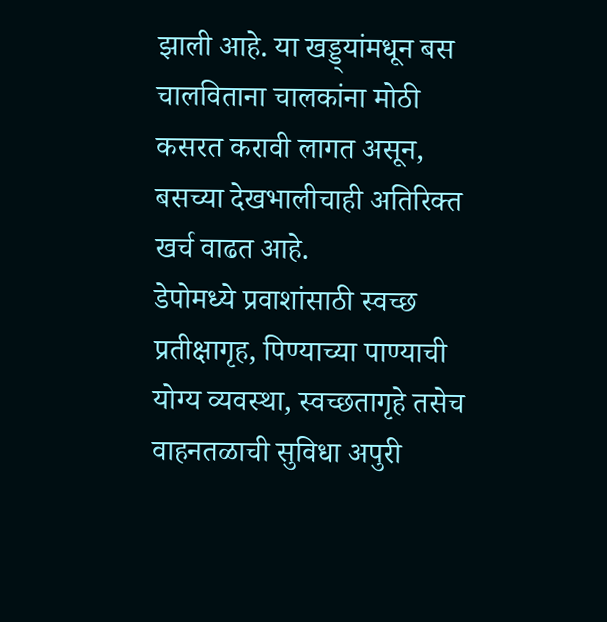झाली आहे. या खड्ड्यांमधून बस चालविताना चालकांना मोठी कसरत करावी लागत असून, बसच्या देखभालीचाही अतिरिक्त खर्च वाढत आहे.
डेपोमध्ये प्रवाशांसाठी स्वच्छ प्रतीक्षागृह, पिण्याच्या पाण्याची योग्य व्यवस्था, स्वच्छतागृहे तसेच वाहनतळाची सुविधा अपुरी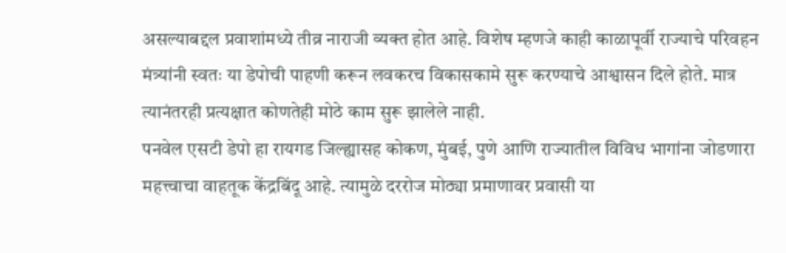असल्याबद्दल प्रवाशांमध्ये तीव्र नाराजी व्यक्त होत आहे. विशेष म्हणजे काही काळापूर्वी राज्याचे परिवहन मंत्र्यांनी स्वतः या डेपोची पाहणी करून लवकरच विकासकामे सुरू करण्याचे आश्वासन दिले होते. मात्र त्यानंतरही प्रत्यक्षात कोणतेही मोठे काम सुरू झालेले नाही.
पनवेल एसटी डेपो हा रायगड जिल्ह्यासह कोकण, मुंबई, पुणे आणि राज्यातील विविध भागांना जोडणारा महत्त्वाचा वाहतूक केंद्रबिंदू आहे. त्यामुळे दररोज मोठ्या प्रमाणावर प्रवासी या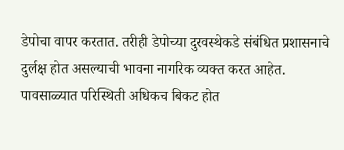डेपोचा वापर करतात. तरीही डेपोच्या दुरवस्थेकडे संबंधित प्रशासनाचे दुर्लक्ष होत असल्याची भावना नागरिक व्यक्त करत आहेत.
पावसाळ्यात परिस्थिती अधिकच बिकट होत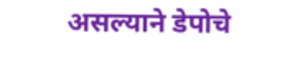असल्याने डेपोचे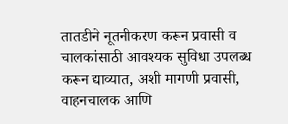तातडीने नूतनीकरण करून प्रवासी व चालकांसाठी आवश्यक सुविधा उपलब्ध करून द्याव्यात, अशी मागणी प्रवासी, वाहनचालक आणि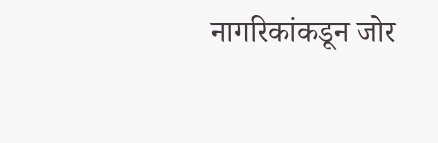नागरिकांकडून जोर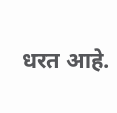धरत आहे.